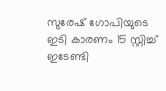സുരേഷ് ഗോപിയുടെ ഇടി കാരണം 15 സ്റ്റിച്ച് ഇടേണ്ടി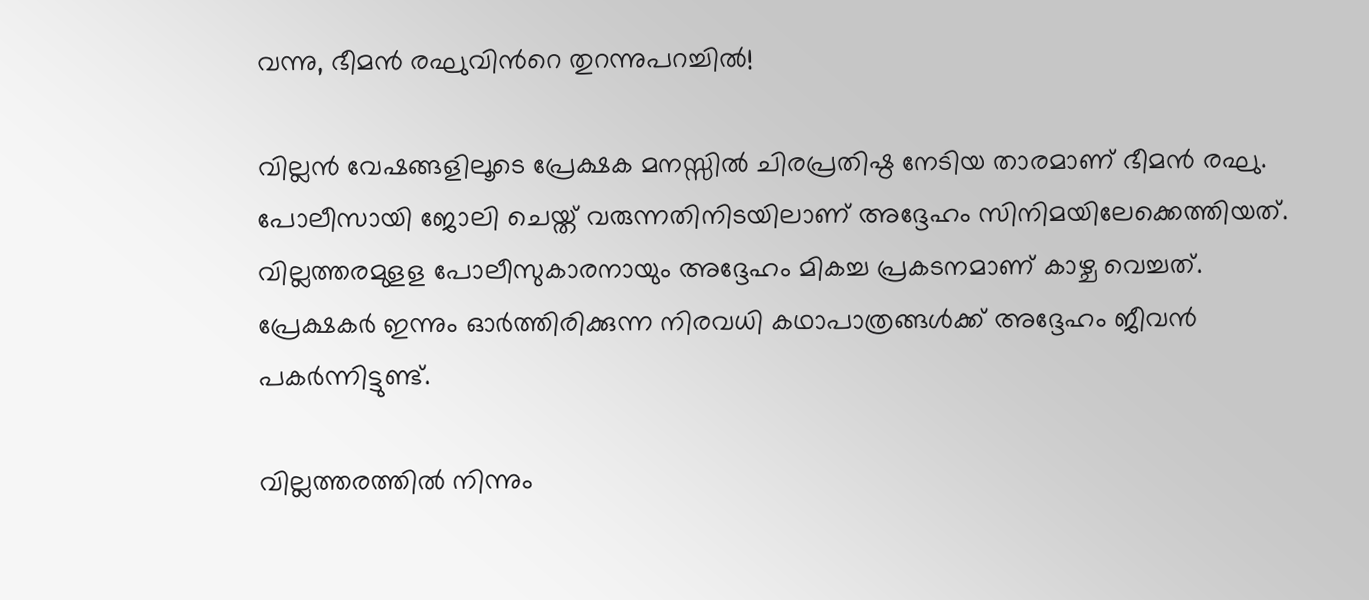വന്നു, ഭീമന്‍ രഘുവിന്‍റെ തുറന്നുപറച്ചില്‍!

വില്ലന്‍ വേഷങ്ങളിലൂടെ പ്രേക്ഷക മനസ്സില്‍ ചിരപ്രതിഷ്ഠ നേടിയ താരമാണ് ഭീമന്‍ രഘു. പോലീസായി ജോലി ചെയ്ത് വരുന്നതിനിടയിലാണ് അദ്ദേഹം സിനിമയിലേക്കെത്തിയത്. വില്ലത്തരമുളള പോലീസുകാരനായും അദ്ദേഹം മികച്ച പ്രകടനമാണ് കാഴ്ച വെച്ചത്. പ്രേക്ഷകര്‍ ഇന്നും ഓര്‍ത്തിരിക്കുന്ന നിരവധി കഥാപാത്രങ്ങള്‍ക്ക് അദ്ദേഹം ജീവന്‍ പകര്‍ന്നിട്ടുണ്ട്.

വില്ലത്തരത്തില്‍ നിന്നും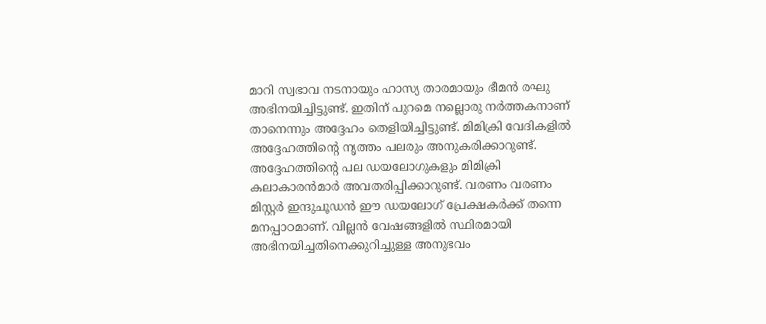മാറി സ്വഭാവ നടനായും ഹാസ്യ താരമായും ഭീമന്‍ രഘു അഭിനയിച്ചിട്ടുണ്ട്. ഇതിന് പുറമെ നല്ലൊരു നര്‍ത്തകനാണ് താനെന്നും അദ്ദേഹം തെളിയിച്ചിട്ടുണ്ട്. മിമിക്രി വേദികളില്‍ അദ്ദേഹത്തിന്റെ നൃത്തം പലരും അനുകരിക്കാറുണ്ട്. അദ്ദേഹത്തിന്റെ പല ഡയലോഗുകളും മിമിക്രി കലാകാരന്‍മാര്‍ അവതരിപ്പിക്കാറുണ്ട്. വരണം വരണം മിസ്റ്റര്‍ ഇന്ദുചൂഡന്‍ ഈ ഡയലോഗ് പ്രേക്ഷകര്‍ക്ക് തന്നെ മനപ്പാഠമാണ്. വില്ലന്‍ വേഷങ്ങളില്‍ സ്ഥിരമായി അഭിനയിച്ചതിനെക്കുറിച്ചുള്ള അനുഭവം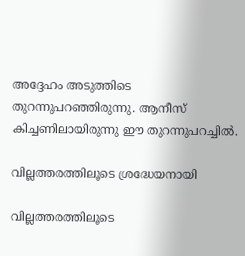അദ്ദേഹം അടുത്തിടെ തുറന്നുപറഞ്ഞിരുന്നു. ആനീസ് കിച്ചണിലായിരുന്നു ഈ തുറന്നുപറച്ചില്‍.

വില്ലത്തരത്തിലൂടെ ശ്രദ്ധേയനായി

വില്ലത്തരത്തിലൂടെ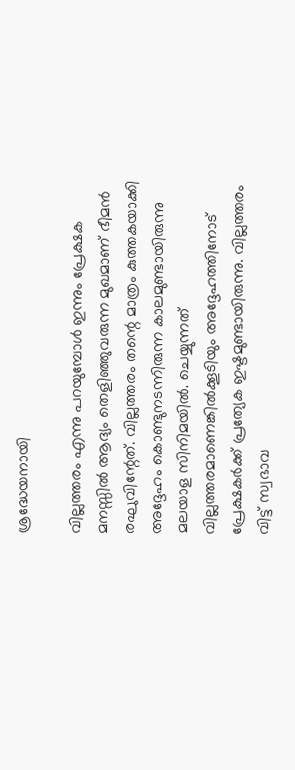ശ്രദ്ധേയനായി

വില്ലത്തരം എന്നു പറയുമ്പോള്‍ ഇന്നും പ്രേക്ഷക മനസ്സില്‍ ആദ്യം തെളിഞ്ഞുവരുന്ന മുഖമാണ് ഭീമന്‍ രഘുവിന്റേത്. വില്ലത്തരം തന്റെ മാത്രം കുത്തകയാക്കി അദ്ദേഹം കൊണ്ടുനടന്നിരുന്ന കാലമുണ്ടായിരുന്നു മലയാള സിനിമയില്‍. ചെയ്യുന്നത് വില്ലത്തരമാണെങ്കില്‍ക്കൂടിയും അദ്ദേഹത്തിനോട് പ്രേക്ഷകര്‍ക്ക് പ്രത്യേക ഇഷ്ടമുണ്ടായിരുന്നു. വില്ലത്തരം വിട്ട് സ്വഭാവ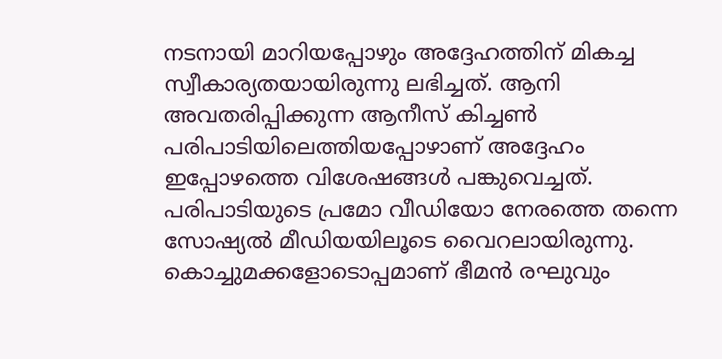നടനായി മാറിയപ്പോഴും അദ്ദേഹത്തിന് മികച്ച സ്വീകാര്യതയായിരുന്നു ലഭിച്ചത്. ആനി അവതരിപ്പിക്കുന്ന ആനീസ് കിച്ചണ്‍ പരിപാടിയിലെത്തിയപ്പോഴാണ് അദ്ദേഹം ഇപ്പോഴത്തെ വിശേഷങ്ങള്‍ പങ്കുവെച്ചത്. പരിപാടിയുടെ പ്രമോ വീഡിയോ നേരത്തെ തന്നെ സോഷ്യല്‍ മീഡിയയിലൂടെ വൈറലായിരുന്നു. കൊച്ചുമക്കളോടൊപ്പമാണ് ഭീമന്‍ രഘുവും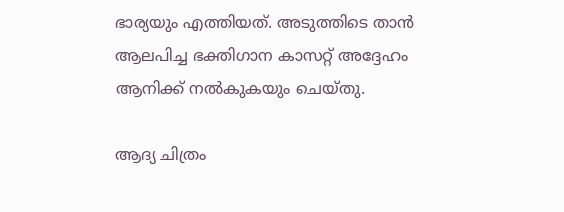ഭാര്യയും എത്തിയത്. അടുത്തിടെ താന്‍ ആലപിച്ച ഭക്തിഗാന കാസറ്റ് അദ്ദേഹം ആനിക്ക് നല്‍കുകയും ചെയ്തു.

ആദ്യ ചിത്രം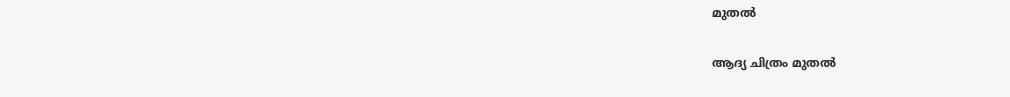മുതല്‍

ആദ്യ ചിത്രം മുതല്‍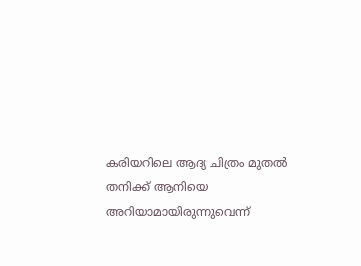കരിയറിലെ ആദ്യ ചിത്രം മുതല്‍ തനിക്ക് ആനിയെ അറിയാമായിരുന്നുവെന്ന്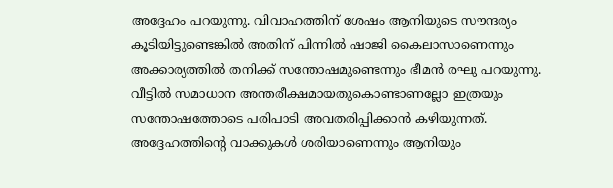അദ്ദേഹം പറയുന്നു. വിവാഹത്തിന് ശേഷം ആനിയുടെ സൗന്ദര്യം കൂടിയിട്ടുണ്ടെങ്കില്‍ അതിന് പിന്നില്‍ ഷാജി കൈലാസാണെന്നും അക്കാര്യത്തില്‍ തനിക്ക് സന്തോഷമുണ്ടെന്നും ഭീമന്‍ രഘു പറയുന്നു. വീട്ടില്‍ സമാധാന അന്തരീക്ഷമായതുകൊണ്ടാണല്ലോ ഇത്രയും സന്തോഷത്തോടെ പരിപാടി അവതരിപ്പിക്കാന്‍ കഴിയുന്നത്. അദ്ദേഹത്തിന്റെ വാക്കുകള്‍ ശരിയാണെന്നും ആനിയും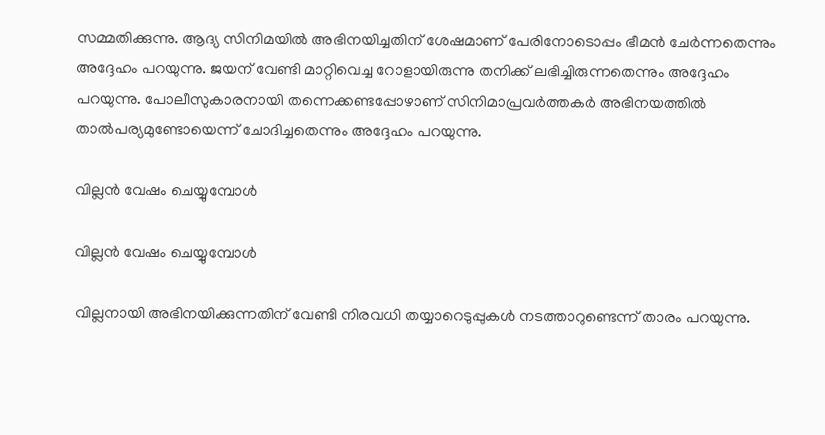സമ്മതിക്കുന്നു. ആദ്യ സിനിമയില്‍ അഭിനയിച്ചതിന് ശേഷമാണ് പേരിനോടൊപ്പം ഭീമന്‍ ചേര്‍ന്നതെന്നും അദ്ദേഹം പറയുന്നു. ജയന് വേണ്ടി മാറ്റിവെച്ച റോളായിരുന്നു തനിക്ക് ലഭിച്ചിരുന്നതെന്നും അദ്ദേഹം പറയുന്നു. പോലീസുകാരനായി തന്നെക്കണ്ടപ്പോഴാണ് സിനിമാപ്രവര്‍ത്തകര്‍ അഭിനയത്തില്‍ താല്‍പര്യമുണ്ടോയെന്ന് ചോദിച്ചതെന്നും അദ്ദേഹം പറയുന്നു.

വില്ലന്‍ വേഷം ചെയ്യുമ്പോള്‍

വില്ലന്‍ വേഷം ചെയ്യുമ്പോള്‍

വില്ലനായി അഭിനയിക്കുന്നതിന് വേണ്ടി നിരവധി തയ്യാറെടുപ്പുകള്‍ നടത്താറുണ്ടെന്ന് താരം പറയുന്നു.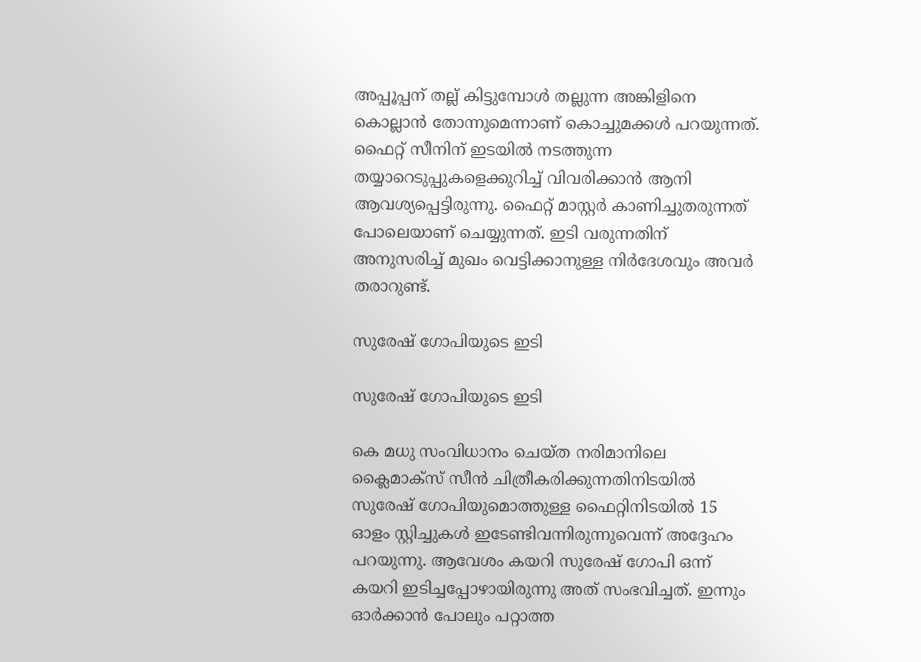അപ്പൂപ്പന് തല്ല് കിട്ടുമ്പോള്‍ തല്ലുന്ന അങ്കിളിനെ കൊല്ലാന്‍ തോന്നുമെന്നാണ് കൊച്ചുമക്കള്‍ പറയുന്നത്. ഫൈറ്റ് സീനിന് ഇടയില്‍ നടത്തുന്ന തയ്യാറെടുപ്പുകളെക്കുറിച്ച് വിവരിക്കാന്‍ ആനി ആവശ്യപ്പെട്ടിരുന്നു. ഫൈറ്റ് മാസ്റ്റര്‍ കാണിച്ചുതരുന്നത് പോലെയാണ് ചെയ്യുന്നത്. ഇടി വരുന്നതിന് അനുസരിച്ച് മുഖം വെട്ടിക്കാനുള്ള നിര്‍ദേശവും അവര്‍ തരാറുണ്ട്.

സുരേഷ് ഗോപിയുടെ ഇടി

സുരേഷ് ഗോപിയുടെ ഇടി

കെ മധു സംവിധാനം ചെയ്ത നരിമാനിലെ ക്ലൈമാക്‌സ് സീന്‍ ചിത്രീകരിക്കുന്നതിനിടയില്‍ സുരേഷ് ഗോപിയുമൊത്തുള്ള ഫൈറ്റിനിടയില്‍ 15 ഓളം സ്റ്റിച്ചുകള്‍ ഇടേണ്ടിവന്നിരുന്നുവെന്ന് അദ്ദേഹം പറയുന്നു. ആവേശം കയറി സുരേഷ് ഗോപി ഒന്ന് കയറി ഇടിച്ചപ്പോഴായിരുന്നു അത് സംഭവിച്ചത്. ഇന്നും ഓര്‍ക്കാന്‍ പോലും പറ്റാത്ത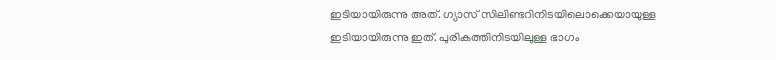ഇടിയായിരുന്നു അത്. ഗ്യാസ് സിലിണ്ടറിനിടയിലൊക്കെയായുള്ള ഇടിയായിരുന്നു ഇത്. പുരികത്തിനിടയിലുള്ള ഭാഗം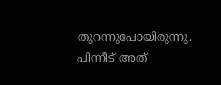തുറന്നുപോയിരുന്നു. പിന്നീട് അത്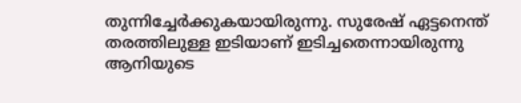തുന്നിച്ചേര്‍ക്കുകയായിരുന്നു. സുരേഷ് ഏട്ടനെന്ത് തരത്തിലുള്ള ഇടിയാണ് ഇടിച്ചതെന്നായിരുന്നു ആനിയുടെ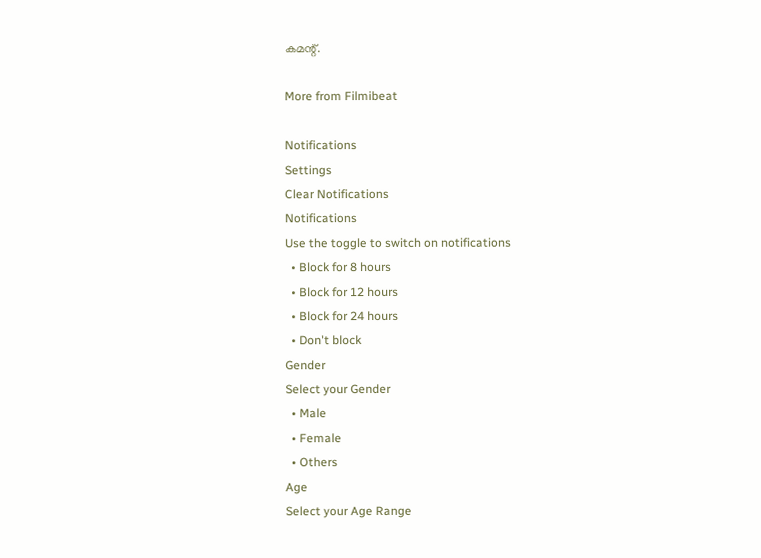കമന്റ്.

More from Filmibeat

Notifications
Settings
Clear Notifications
Notifications
Use the toggle to switch on notifications
  • Block for 8 hours
  • Block for 12 hours
  • Block for 24 hours
  • Don't block
Gender
Select your Gender
  • Male
  • Female
  • Others
Age
Select your Age Range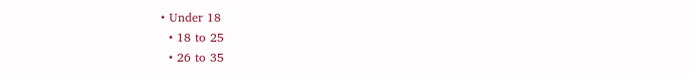• Under 18
  • 18 to 25
  • 26 to 35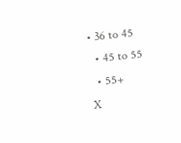• 36 to 45
  • 45 to 55
  • 55+
X